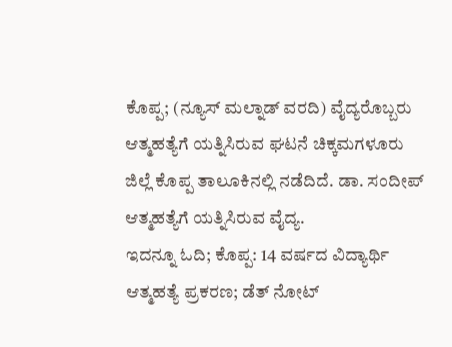ಕೊಪ್ಪ; (ನ್ಯೂಸ್ ಮಲ್ನಾಡ್ ವರದಿ) ವೈದ್ಯರೊಬ್ಬರು ಆತ್ಮಹತ್ಯೆಗೆ ಯತ್ನಿಸಿರುವ ಘಟನೆ ಚಿಕ್ಕಮಗಳೂರು ಜಿಲ್ಲೆ ಕೊಪ್ಪ ತಾಲೂಕಿನಲ್ಲಿ ನಡೆದಿದೆ. ಡಾ. ಸಂದೀಪ್ ಆತ್ಮಹತ್ಯೆಗೆ ಯತ್ನಿಸಿರುವ ವೈದ್ಯ.
ಇದನ್ನೂ ಓದಿ; ಕೊಪ್ಪ: 14 ವರ್ಷದ ವಿದ್ಯಾರ್ಥಿ ಆತ್ಮಹತ್ಯೆ ಪ್ರಕರಣ; ಡೆತ್ ನೋಟ್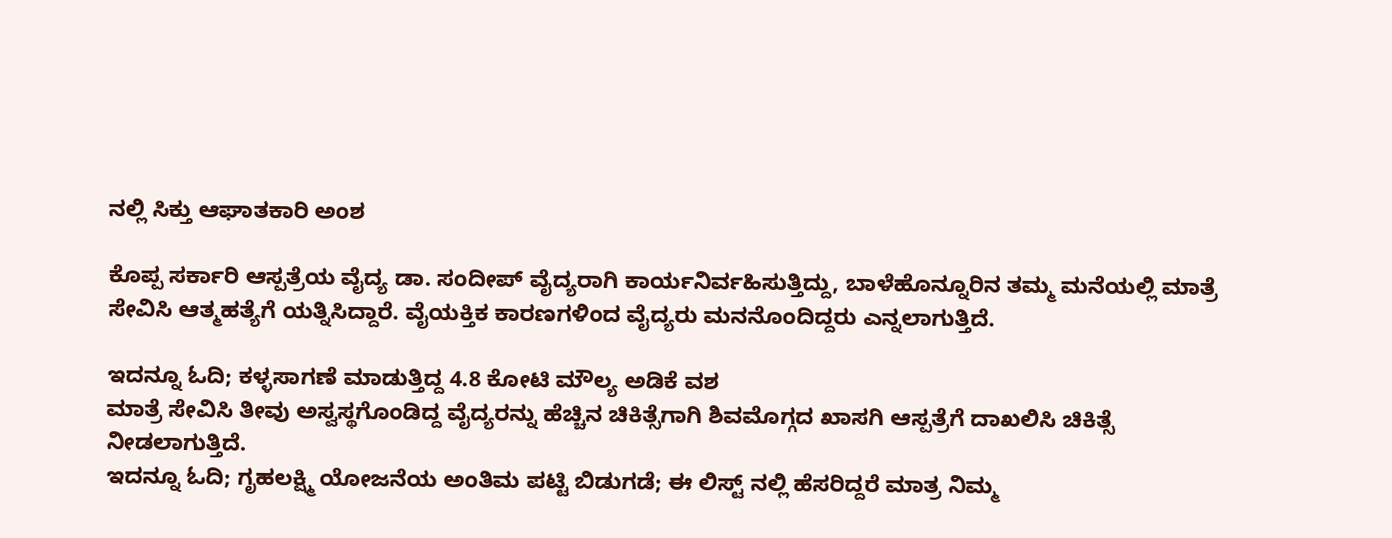ನಲ್ಲಿ ಸಿಕ್ತು ಆಘಾತಕಾರಿ ಅಂಶ

ಕೊಪ್ಪ ಸರ್ಕಾರಿ ಆಸ್ಪತ್ರೆಯ ವೈದ್ಯ ಡಾ. ಸಂದೀಪ್ ವೈದ್ಯರಾಗಿ ಕಾರ್ಯನಿರ್ವಹಿಸುತ್ತಿದ್ದು, ಬಾಳೆಹೊನ್ನೂರಿನ ತಮ್ಮ ಮನೆಯಲ್ಲಿ ಮಾತ್ರೆ ಸೇವಿಸಿ ಆತ್ಮಹತ್ಯೆಗೆ ಯತ್ನಿಸಿದ್ದಾರೆ. ವೈಯಕ್ತಿಕ ಕಾರಣಗಳಿಂದ ವೈದ್ಯರು ಮನನೊಂದಿದ್ದರು ಎನ್ನಲಾಗುತ್ತಿದೆ.

ಇದನ್ನೂ ಓದಿ; ಕಳ್ಳಸಾಗಣೆ ಮಾಡುತ್ತಿದ್ದ 4.8 ಕೋಟಿ ಮೌಲ್ಯ ಅಡಿಕೆ ವಶ
ಮಾತ್ರೆ ಸೇವಿಸಿ ತೀವು ಅಸ್ವಸ್ಥಗೊಂಡಿದ್ದ ವೈದ್ಯರನ್ನು ಹೆಚ್ಚಿನ ಚಿಕಿತ್ಸೆಗಾಗಿ ಶಿವಮೊಗ್ಗದ ಖಾಸಗಿ ಆಸ್ಪತ್ರೆಗೆ ದಾಖಲಿಸಿ ಚಿಕಿತ್ಸೆ ನೀಡಲಾಗುತ್ತಿದೆ.
ಇದನ್ನೂ ಓದಿ; ಗೃಹಲಕ್ಷ್ಮಿ ಯೋಜನೆಯ ಅಂತಿಮ ಪಟ್ಟಿ ಬಿಡುಗಡೆ; ಈ ಲಿಸ್ಟ್ ನಲ್ಲಿ ಹೆಸರಿದ್ದರೆ ಮಾತ್ರ ನಿಮ್ಮ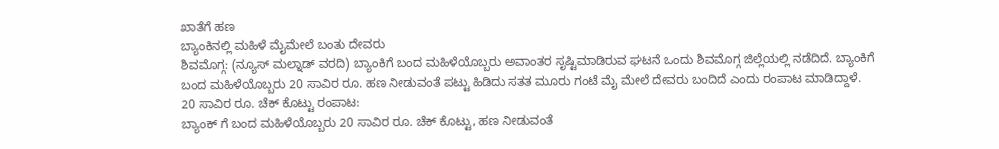ಖಾತೆಗೆ ಹಣ
ಬ್ಯಾಂಕಿನಲ್ಲಿ ಮಹಿಳೆ ಮೈಮೇಲೆ ಬಂತು ದೇವರು
ಶಿವಮೊಗ್ಗ: (ನ್ಯೂಸ್ ಮಲ್ನಾಡ್ ವರದಿ) ಬ್ಯಾಂಕಿಗೆ ಬಂದ ಮಹಿಳೆಯೊಬ್ಬರು ಅವಾಂತರ ಸೃಷ್ಟಿಮಾಡಿರುವ ಘಟನೆ ಒಂದು ಶಿವಮೊಗ್ಗ ಜಿಲ್ಲೆಯಲ್ಲಿ ನಡೆದಿದೆ. ಬ್ಯಾಂಕಿಗೆ ಬಂದ ಮಹಿಳೆಯೊಬ್ಬರು 20 ಸಾವಿರ ರೂ. ಹಣ ನೀಡುವಂತೆ ಪಟ್ಟು ಹಿಡಿದು ಸತತ ಮೂರು ಗಂಟೆ ಮೈ ಮೇಲೆ ದೇವರು ಬಂದಿದೆ ಎಂದು ರಂಪಾಟ ಮಾಡಿದ್ದಾಳೆ.
20 ಸಾವಿರ ರೂ. ಚೆಕ್ ಕೊಟ್ಟು ರಂಪಾಟ:
ಬ್ಯಾಂಕ್ ಗೆ ಬಂದ ಮಹಿಳೆಯೊಬ್ಬರು 20 ಸಾವಿರ ರೂ. ಚೆಕ್ ಕೊಟ್ಟು, ಹಣ ನೀಡುವಂತೆ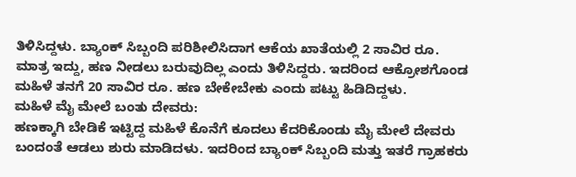ತಿಳಿಸಿದ್ದಳು. ಬ್ಯಾಂಕ್ ಸಿಬ್ಬಂದಿ ಪರಿಶೀಲಿಸಿದಾಗ ಆಕೆಯ ಖಾತೆಯಲ್ಲಿ 2 ಸಾವಿರ ರೂ. ಮಾತ್ರ ಇದ್ದು, ಹಣ ನೀಡಲು ಬರುವುದಿಲ್ಲ ಎಂದು ತಿಳಿಸಿದ್ದರು. ಇದರಿಂದ ಆಕ್ರೋಶಗೊಂಡ ಮಹಿಳೆ ತನಗೆ 20 ಸಾವಿರ ರೂ. ಹಣ ಬೇಕೇಬೇಕು ಎಂದು ಪಟ್ಟು ಹಿಡಿದಿದ್ದಳು.
ಮಹಿಳೆ ಮೈ ಮೇಲೆ ಬಂತು ದೇವರು:
ಹಣಕ್ಕಾಗಿ ಬೇಡಿಕೆ ಇಟ್ಟಿದ್ದ ಮಹಿಳೆ ಕೊನೆಗೆ ಕೂದಲು ಕೆದರಿಕೊಂಡು ಮೈ ಮೇಲೆ ದೇವರು ಬಂದಂತೆ ಆಡಲು ಶುರು ಮಾಡಿದಳು. ಇದರಿಂದ ಬ್ಯಾಂಕ್ ಸಿಬ್ಬಂದಿ ಮತ್ತು ಇತರೆ ಗ್ರಾಹಕರು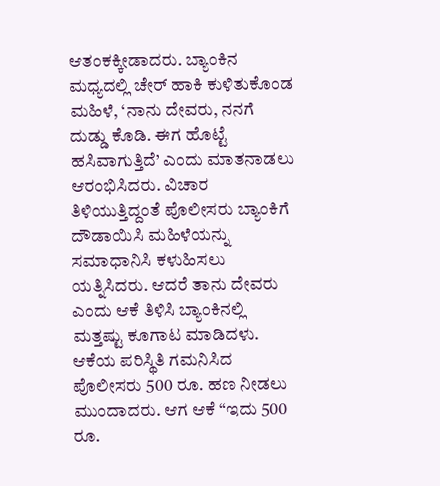ಆತಂಕಕ್ಕೀಡಾದರು. ಬ್ಯಾಂಕಿನ ಮಧ್ಯದಲ್ಲಿ ಚೇರ್ ಹಾಕಿ ಕುಳಿತುಕೊಂಡ ಮಹಿಳೆ, ‘ನಾನು ದೇವರು, ನನಗೆ ದುಡ್ಡು ಕೊಡಿ. ಈಗ ಹೊಟ್ಟೆ ಹಸಿವಾಗುತ್ತಿದೆ’ ಎಂದು ಮಾತನಾಡಲು ಆರಂಭಿಸಿದರು. ವಿಚಾರ ತಿಳಿಯುತ್ತಿದ್ದಂತೆ ಪೊಲೀಸರು ಬ್ಯಾಂಕಿಗೆ ದೌಡಾಯಿಸಿ ಮಹಿಳೆಯನ್ನು ಸಮಾಧಾನಿಸಿ ಕಳುಹಿಸಲು ಯತ್ನಿಸಿದರು. ಆದರೆ ತಾನು ದೇವರು ಎಂದು ಆಕೆ ತಿಳಿಸಿ ಬ್ಯಾಂಕಿನಲ್ಲಿ ಮತ್ತಷ್ಟು ಕೂಗಾಟ ಮಾಡಿದಳು. ಆಕೆಯ ಪರಿಸ್ಥಿತಿ ಗಮನಿಸಿದ ಪೊಲೀಸರು 500 ರೂ. ಹಣ ನೀಡಲು ಮುಂದಾದರು. ಆಗ ಆಕೆ “ಇದು 500 ರೂ.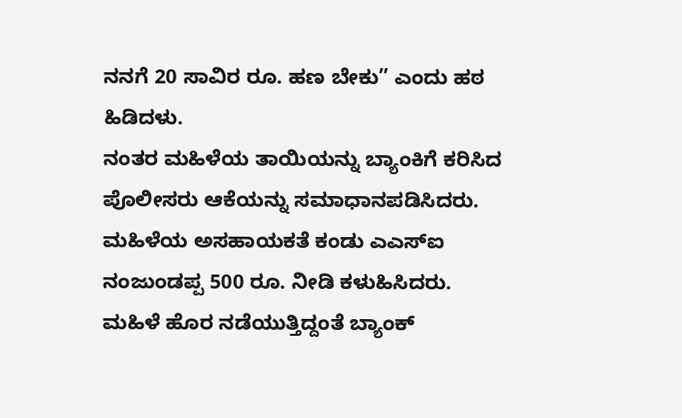ನನಗೆ 20 ಸಾವಿರ ರೂ. ಹಣ ಬೇಕು” ಎಂದು ಹಠ ಹಿಡಿದಳು.
ನಂತರ ಮಹಿಳೆಯ ತಾಯಿಯನ್ನು ಬ್ಯಾಂಕಿಗೆ ಕರಿಸಿದ ಪೊಲೀಸರು ಆಕೆಯನ್ನು ಸಮಾಧಾನಪಡಿಸಿದರು. ಮಹಿಳೆಯ ಅಸಹಾಯಕತೆ ಕಂಡು ಎಎಸ್ಐ ನಂಜುಂಡಪ್ಪ 500 ರೂ. ನೀಡಿ ಕಳುಹಿಸಿದರು. ಮಹಿಳೆ ಹೊರ ನಡೆಯುತ್ತಿದ್ದಂತೆ ಬ್ಯಾಂಕ್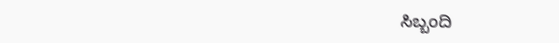ಸಿಬ್ಬಂದಿ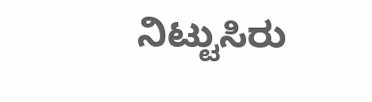ನಿಟ್ಟುಸಿರು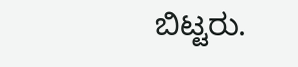ಬಿಟ್ಟರು.